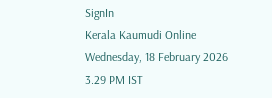SignIn
Kerala Kaumudi Online
Wednesday, 18 February 2026 3.29 PM IST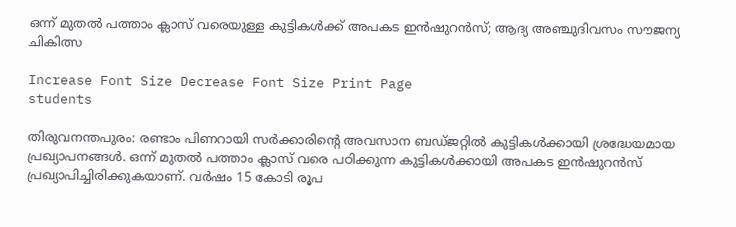ഒന്ന് മുതൽ പത്താം ക്ലാസ് വരെയുള്ള കുട്ടികൾക്ക് അപകട ഇൻഷുറൻസ്; ആദ്യ അഞ്ചുദിവസം സൗജന്യ ചികിത്സ

Increase Font Size Decrease Font Size Print Page
students

തിരുവനന്തപുരം: രണ്ടാം പിണറായി സർക്കാരിന്റെ അവസാന ബഡ്‌ജറ്റിൽ കുട്ടികൾക്കായി ശ്രദ്ധേയമായ പ്രഖ്യാപനങ്ങൾ. ഒന്ന് മുതൽ പത്താം ക്ലാസ് വരെ പഠിക്കുന്ന കുട്ടികൾക്കായി അപകട ഇൻഷുറൻസ് പ്രഖ്യാപിച്ചിരിക്കുകയാണ്. വർഷം 15 കോടി രൂപ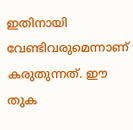ഇതിനായി വേണ്ടിവരുമെന്നാണ് കരുതുന്നത്. ഈ തുക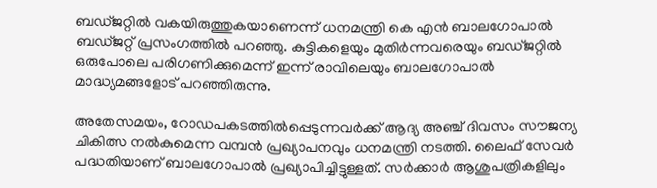ബഡ്‌ജറ്റിൽ വകയിരുത്തുകയാണെന്ന് ധനമന്ത്രി കെ എൻ ബാലഗോപാൽ ബഡ്‌ജറ്റ് പ്രസംഗത്തിൽ പറഞ്ഞു. കുട്ടികളെയും മുതിർന്നവരെയും ബഡ്‌ജറ്റിൽ ഒരുപോലെ പരിഗണിക്കുമെന്ന് ഇന്ന് രാവിലെയും ബാലഗോപാൽ മാദ്ധ്യമങ്ങളോട് പറഞ്ഞിരുന്നു.

അതേസമയം, റോഡപകടത്തിൽപ്പെടുന്നവർക്ക് ആദ്യ അഞ്ച് ദിവസം സൗജന്യ ചികിത്സ നൽകുമെന്ന വമ്പൻ പ്രഖ്യാപനവും ധനമന്ത്രി നടത്തി. ലൈഫ് സേവർ പദ്ധതിയാണ് ബാലഗോപാൽ പ്രഖ്യാപിച്ചിട്ടുള്ളത്. സർക്കാർ ആശുപത്രികളിലും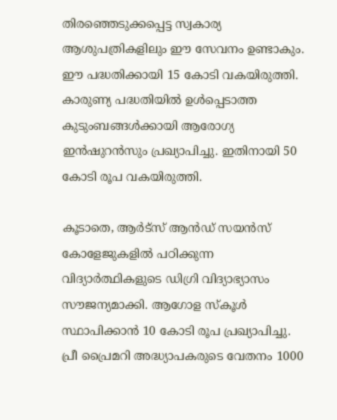തിരഞ്ഞെടുക്കപ്പെട്ട സ്വകാര്യ ആശുപത്രികളിലും ഈ സേവനം ഉണ്ടാകും. ഈ പദ്ധതിക്കായി 15 കോടി വകയിരുത്തി. കാരുണ്യ പദ്ധതിയിൽ ഉൾപ്പെടാത്ത കുടുംബങ്ങൾക്കായി ആരോഗ്യ ഇൻഷുറൻസും പ്രഖ്യാപിച്ചു. ഇതിനായി 50 കോടി രൂപ വകയിരുത്തി.

കൂടാതെ, ആർട്‌സ് ആൻഡ് സയൻസ് കോളേജുകളിൽ പഠിക്കുന്ന വിദ്യാർത്ഥികളുടെ ഡിഗ്രി വിദ്യാഭ്യാസം സൗജന്യമാക്കി. ആഗോള സ്‌കൂൾ സ്ഥാപിക്കാൻ 10 കോടി രൂപ പ്രഖ്യാപിച്ചു. പ്രീ പ്രൈമറി അദ്ധ്യാപകരുടെ വേതനം 1000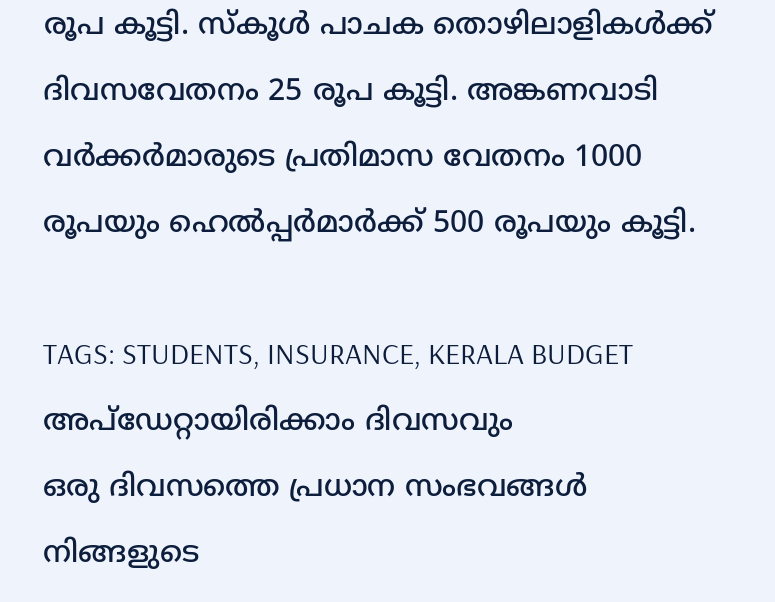രൂപ കൂട്ടി. സ്‌കൂൾ പാചക തൊഴിലാളികൾക്ക് ദിവസവേതനം 25 രൂപ കൂട്ടി. അങ്കണവാടി വർക്കർമാരുടെ പ്രതിമാസ വേതനം 1000 രൂപയും ഹെൽപ്പർമാർക്ക് 500 രൂപയും കൂട്ടി.

TAGS: STUDENTS, INSURANCE, KERALA BUDGET
അപ്ഡേറ്റായിരിക്കാം ദിവസവും
ഒരു ദിവസത്തെ പ്രധാന സംഭവങ്ങൾ നിങ്ങളുടെ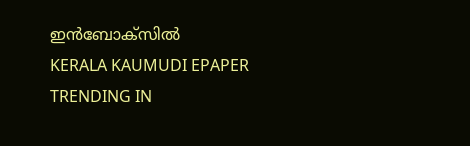ഇൻബോക്സിൽ
KERALA KAUMUDI EPAPER
TRENDING IN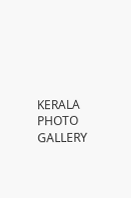KERALA
PHOTO GALLERY